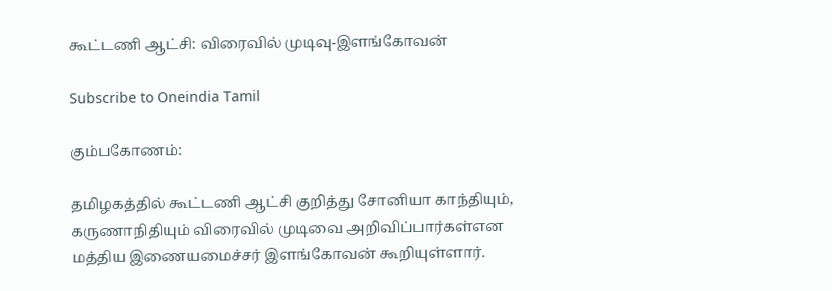கூட்டணி ஆட்சி: விரைவில் முடிவு-இளங்கோவன்

Subscribe to Oneindia Tamil

கும்பகோணம்:

தமிழகத்தில் கூட்டணி ஆட்சி குறித்து சோனியா காந்தியும், கருணாநிதியும் விரைவில் முடிவை அறிவிப்பார்கள்என மத்திய இணையமைச்சர் இளங்கோவன் கூறியுள்ளார்.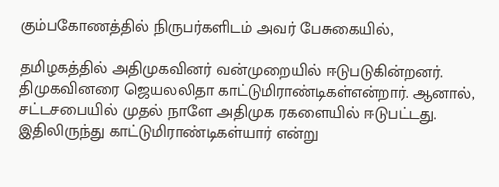கும்பகோணத்தில் நிருபர்களிடம் அவர் பேசுகையில்,

தமிழகத்தில் அதிமுகவினர் வன்முறையில் ஈடுபடுகின்றனர். திமுகவினரை ஜெயலலிதா காட்டுமிராண்டிகள்என்றார். ஆனால், சட்டசபையில் முதல் நாளே அதிமுக ரகளையில் ஈடுபட்டது. இதிலிருந்து காட்டுமிராண்டிகள்யார் என்று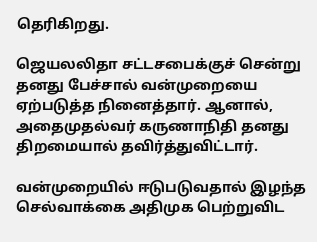தெரிகிறது.

ஜெயலலிதா சட்டசபைக்குச் சென்று தனது பேச்சால் வன்முறையை ஏற்படுத்த நினைத்தார். ஆனால், அதைமுதல்வர் கருணாநிதி தனது திறமையால் தவிர்த்துவிட்டார்.

வன்முறையில் ஈடுபடுவதால் இழந்த செல்வாக்கை அதிமுக பெற்றுவிட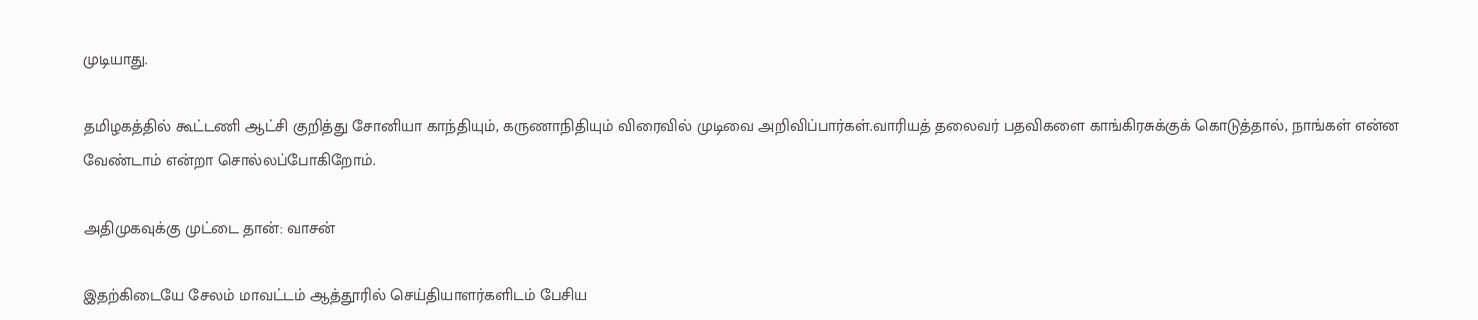முடியாது.

தமிழகத்தில் கூட்டணி ஆட்சி குறித்து சோனியா காந்தியும், கருணாநிதியும் விரைவில் முடிவை அறிவிப்பார்கள்.வாரியத் தலைவர் பதவிகளை காங்கிரசுக்குக் கொடுத்தால், நாங்கள் என்ன வேண்டாம் என்றா சொல்லப்போகிறோம்.

அதிமுகவுக்கு முட்டை தான்: வாசன்

இதற்கிடையே சேலம் மாவட்டம் ஆத்தூரில் செய்தியாளர்களிடம் பேசிய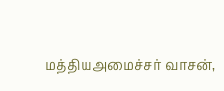மத்தியஅமைச்சர் வாசன்,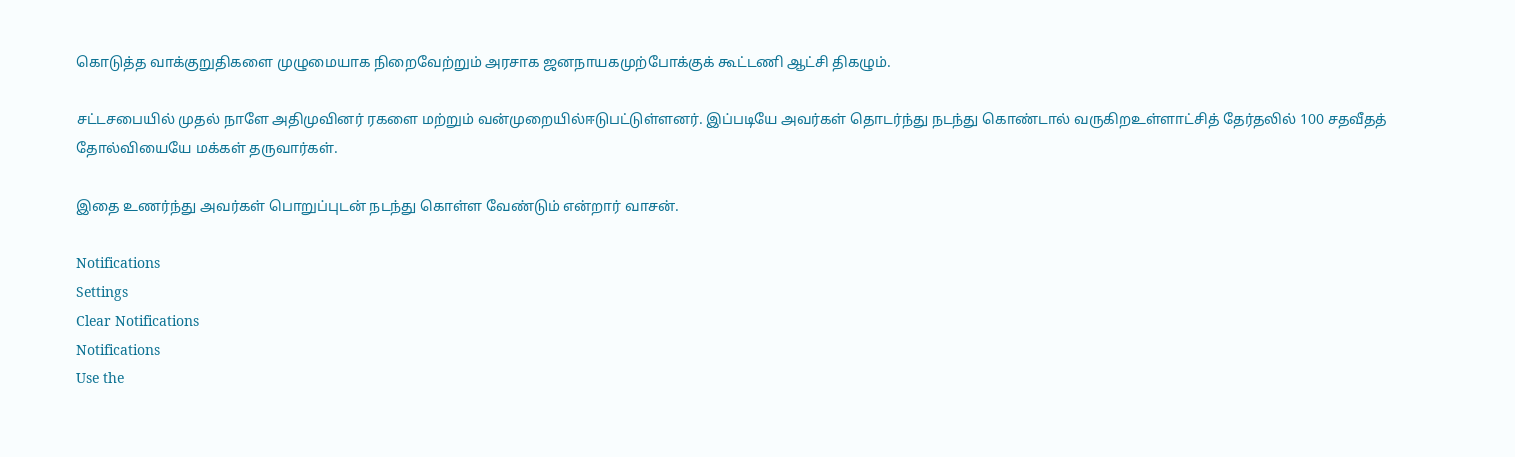கொடுத்த வாக்குறுதிகளை முழுமையாக நிறைவேற்றும் அரசாக ஜனநாயகமுற்போக்குக் கூட்டணி ஆட்சி திகழும்.

சட்டசபையில் முதல் நாளே அதிமுவினர் ரகளை மற்றும் வன்முறையில்ஈடுபட்டுள்ளனர். இப்படியே அவர்கள் தொடர்ந்து நடந்து கொண்டால் வருகிறஉள்ளாட்சித் தேர்தலில் 100 சதவீதத் தோல்வியையே மக்கள் தருவார்கள்.

இதை உணர்ந்து அவர்கள் பொறுப்புடன் நடந்து கொள்ள வேண்டும் என்றார் வாசன்.

Notifications
Settings
Clear Notifications
Notifications
Use the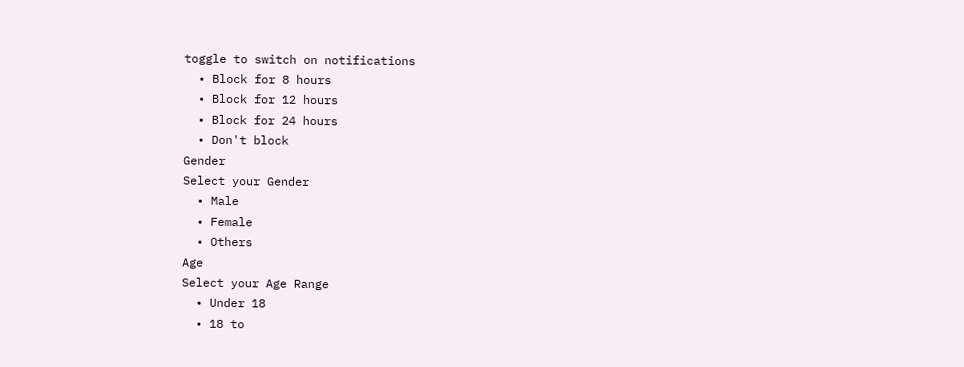toggle to switch on notifications
  • Block for 8 hours
  • Block for 12 hours
  • Block for 24 hours
  • Don't block
Gender
Select your Gender
  • Male
  • Female
  • Others
Age
Select your Age Range
  • Under 18
  • 18 to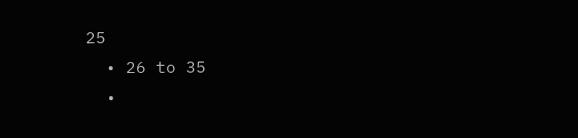25
  • 26 to 35
  •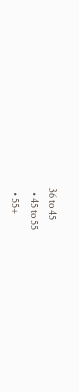36 to 45
  • 45 to 55
  • 55+